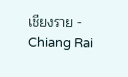เชียงราย - Chiang Rai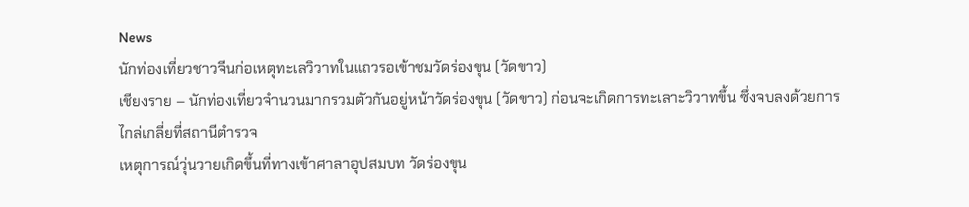News
นักท่องเที่ยวชาวจีนก่อเหตุทะเลวิวาทในแถวรอเข้าชมวัดร่องขุน (วัดขาว)
เชียงราย – นักท่องเที่ยวจำนวนมากรวมตัวกันอยู่หน้าวัดร่องขุน (วัดขาว) ก่อนจะเกิดการทะเลาะวิวาทขึ้น ซึ่งจบลงด้วยการไกล่เกลี่ยที่สถานีตำรวจ
เหตุการณ์วุ่นวายเกิดขึ้นที่ทางเข้าศาลาอุปสมบท วัดร่องขุน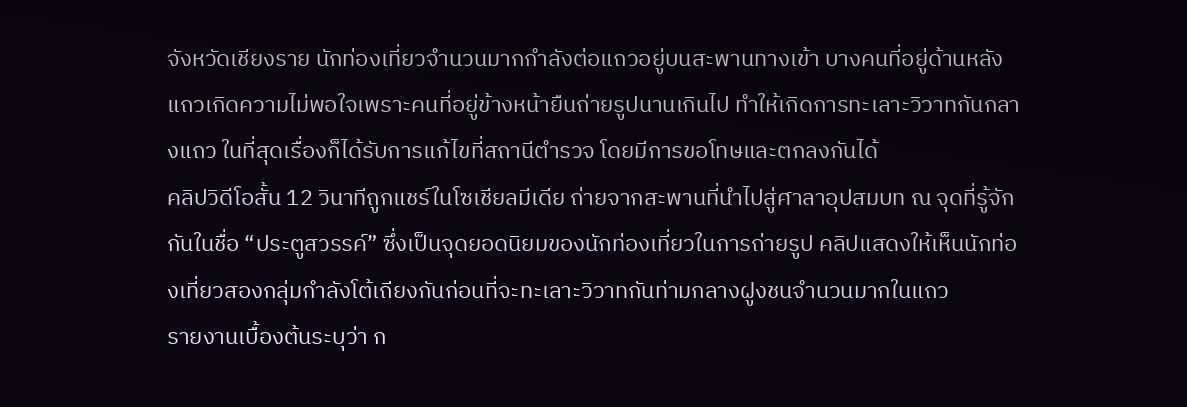จังหวัดเชียงราย นักท่องเที่ยวจำนวนมากกำลังต่อแถวอยู่บนสะพานทางเข้า บางคนที่อยู่ด้านหลังแถวเกิดความไม่พอใจเพราะคนที่อยู่ข้างหน้ายืนถ่ายรูปนานเกินไป ทำให้เกิดการทะเลาะวิวาทกันกลางแถว ในที่สุดเรื่องก็ได้รับการแก้ไขที่สถานีตำรวจ โดยมีการขอโทษและตกลงกันได้
คลิปวิดีโอสั้น 12 วินาทีถูกแชร์ในโซเชียลมีเดีย ถ่ายจากสะพานที่นำไปสู่ศาลาอุปสมบท ณ จุดที่รู้จักกันในชื่อ “ประตูสวรรค์” ซึ่งเป็นจุดยอดนิยมของนักท่องเที่ยวในการถ่ายรูป คลิปแสดงให้เห็นนักท่องเที่ยวสองกลุ่มกำลังโต้เถียงกันก่อนที่จะทะเลาะวิวาทกันท่ามกลางฝูงชนจำนวนมากในแถว
รายงานเบื้องต้นระบุว่า ก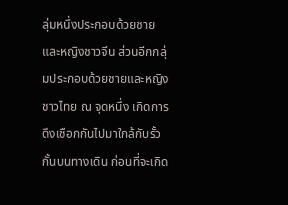ลุ่มหนึ่งประกอบด้วยชายและหญิงชาวจีน ส่วนอีกกลุ่มประกอบด้วยชายและหญิงชาวไทย ณ จุดหนึ่ง เกิดการดึงเชือกกันไปมาใกล้กับรั้วกั้นบนทางเดิน ก่อนที่จะเกิด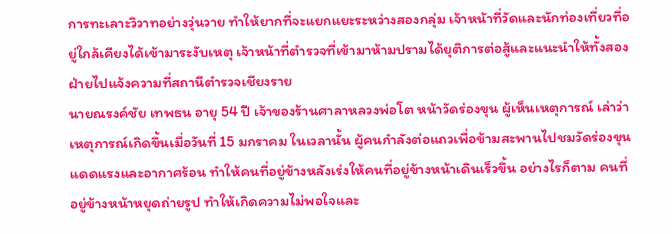การทะเลาะวิวาทอย่างวุ่นวาย ทำให้ยากที่จะแยกแยะระหว่างสองกลุ่ม เจ้าหน้าที่วัดและนักท่องเที่ยวที่อยู่ใกล้เคียงได้เข้ามาระงับเหตุ เจ้าหน้าที่ตำรวจที่เข้ามาห้ามปรามได้ยุติการต่อสู้และแนะนำให้ทั้งสองฝ่ายไปแจ้งความที่สถานีตำรวจเชียงราย
นายณรงค์ชัย เทพธน อายุ 54 ปี เจ้าของร้านศาลาหลวงพ่อโต หน้าวัดร่องขุน ผู้เห็นเหตุการณ์ เล่าว่าเหตุการณ์เกิดขึ้นเมื่อวันที่ 15 มกราคม ในเวลานั้น ผู้คนกำลังต่อแถวเพื่อข้ามสะพานไปชมวัดร่องขุน แดดแรงและอากาศร้อน ทำให้คนที่อยู่ข้างหลังเร่งให้คนที่อยู่ข้างหน้าเดินเร็วขึ้น อย่างไรก็ตาม คนที่อยู่ข้างหน้าหยุดถ่ายรูป ทำให้เกิดความไม่พอใจและ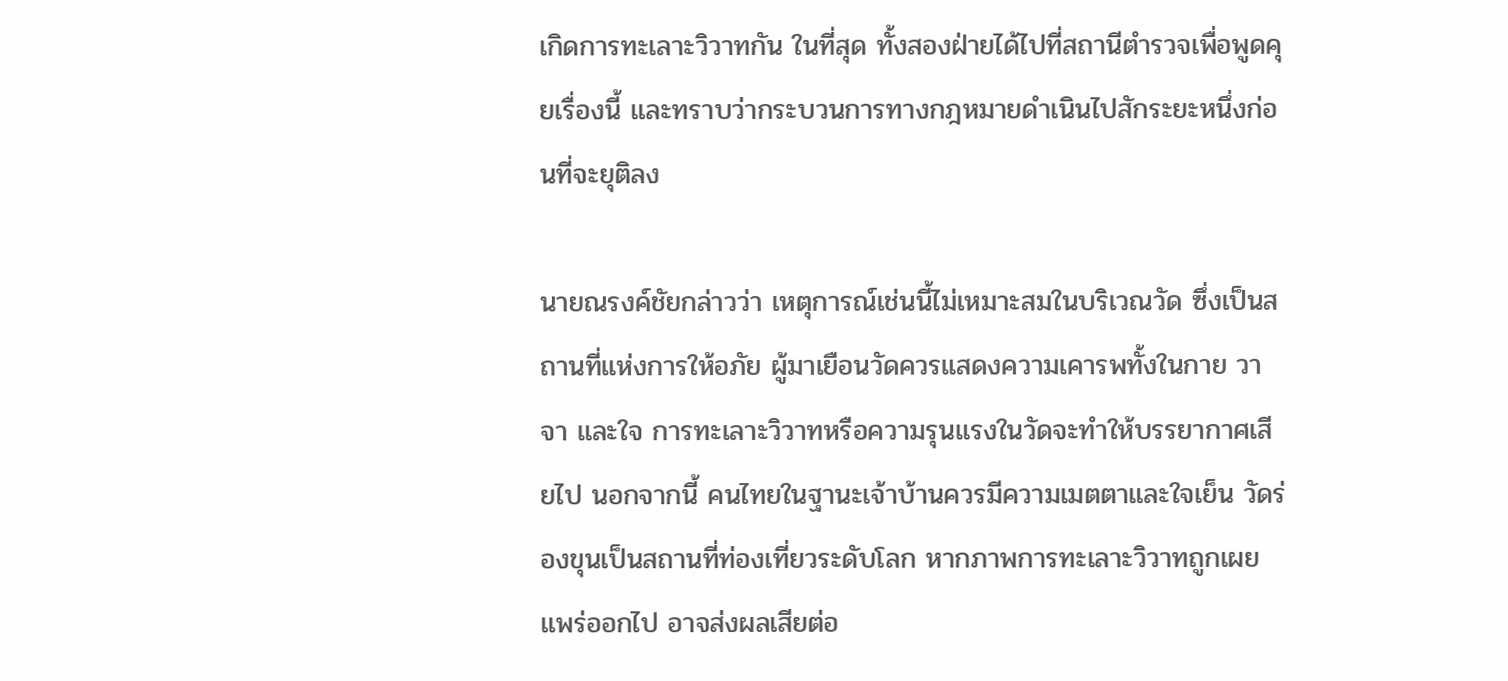เกิดการทะเลาะวิวาทกัน ในที่สุด ทั้งสองฝ่ายได้ไปที่สถานีตำรวจเพื่อพูดคุยเรื่องนี้ และทราบว่ากระบวนการทางกฎหมายดำเนินไปสักระยะหนึ่งก่อนที่จะยุติลง

นายณรงค์ชัยกล่าวว่า เหตุการณ์เช่นนี้ไม่เหมาะสมในบริเวณวัด ซึ่งเป็นสถานที่แห่งการให้อภัย ผู้มาเยือนวัดควรแสดงความเคารพทั้งในกาย วาจา และใจ การทะเลาะวิวาทหรือความรุนแรงในวัดจะทำให้บรรยากาศเสียไป นอกจากนี้ คนไทยในฐานะเจ้าบ้านควรมีความเมตตาและใจเย็น วัดร่องขุนเป็นสถานที่ท่องเที่ยวระดับโลก หากภาพการทะเลาะวิวาทถูกเผยแพร่ออกไป อาจส่งผลเสียต่อ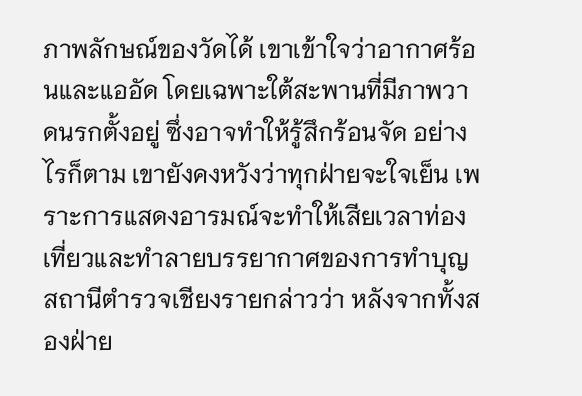ภาพลักษณ์ของวัดได้ เขาเข้าใจว่าอากาศร้อนและแออัด โดยเฉพาะใต้สะพานที่มีภาพวาดนรกตั้งอยู่ ซึ่งอาจทำให้รู้สึกร้อนจัด อย่างไรก็ตาม เขายังคงหวังว่าทุกฝ่ายจะใจเย็น เพราะการแสดงอารมณ์จะทำให้เสียเวลาท่องเที่ยวและทำลายบรรยากาศของการทำบุญ
สถานีตำรวจเชียงรายกล่าวว่า หลังจากทั้งสองฝ่าย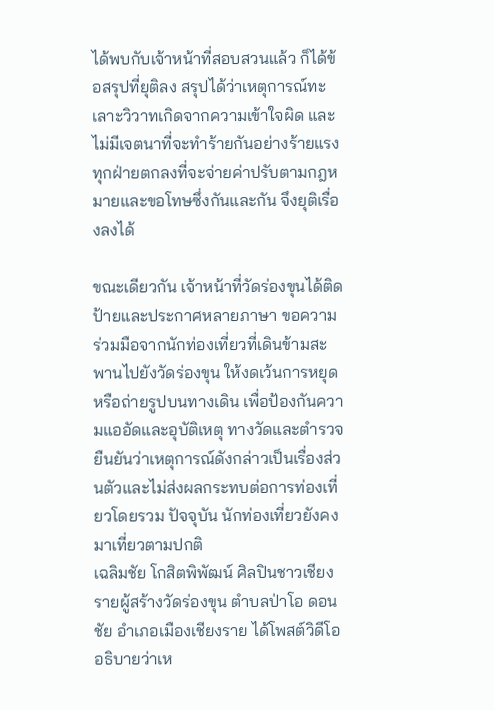ได้พบกับเจ้าหน้าที่สอบสวนแล้ว ก็ได้ข้อสรุปที่ยุติลง สรุปได้ว่าเหตุการณ์ทะเลาะวิวาทเกิดจากความเข้าใจผิด และไม่มีเจตนาที่จะทำร้ายกันอย่างร้ายแรง ทุกฝ่ายตกลงที่จะจ่ายค่าปรับตามกฎหมายและขอโทษซึ่งกันและกัน จึงยุติเรื่องลงได้

ขณะเดียวกัน เจ้าหน้าที่วัดร่องขุนได้ติดป้ายและประกาศหลายภาษา ขอความร่วมมือจากนักท่องเที่ยวที่เดินข้ามสะพานไปยังวัดร่องขุน ให้งดเว้นการหยุดหรือถ่ายรูปบนทางเดิน เพื่อป้องกันความแออัดและอุบัติเหตุ ทางวัดและตำรวจยืนยันว่าเหตุการณ์ดังกล่าวเป็นเรื่องส่วนตัวและไม่ส่งผลกระทบต่อการท่องเที่ยวโดยรวม ปัจจุบัน นักท่องเที่ยวยังคงมาเที่ยวตามปกติ
เฉลิมชัย โกสิตพิพัฒน์ ศิลปินชาวเชียงรายผู้สร้างวัดร่องขุน ตำบลป่าโอ ดอนชัย อำเภอเมืองเชียงราย ได้โพสต์วิดีโออธิบายว่าเห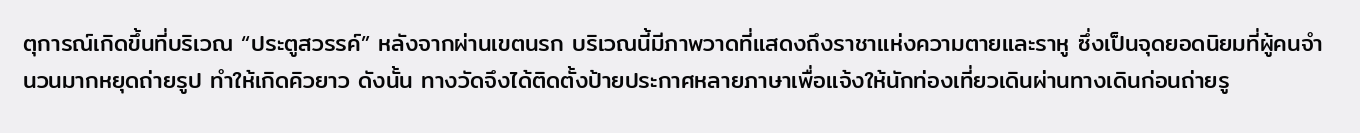ตุการณ์เกิดขึ้นที่บริเวณ “ประตูสวรรค์” หลังจากผ่านเขตนรก บริเวณนี้มีภาพวาดที่แสดงถึงราชาแห่งความตายและราหู ซึ่งเป็นจุดยอดนิยมที่ผู้คนจำนวนมากหยุดถ่ายรูป ทำให้เกิดคิวยาว ดังนั้น ทางวัดจึงได้ติดตั้งป้ายประกาศหลายภาษาเพื่อแจ้งให้นักท่องเที่ยวเดินผ่านทางเดินก่อนถ่ายรู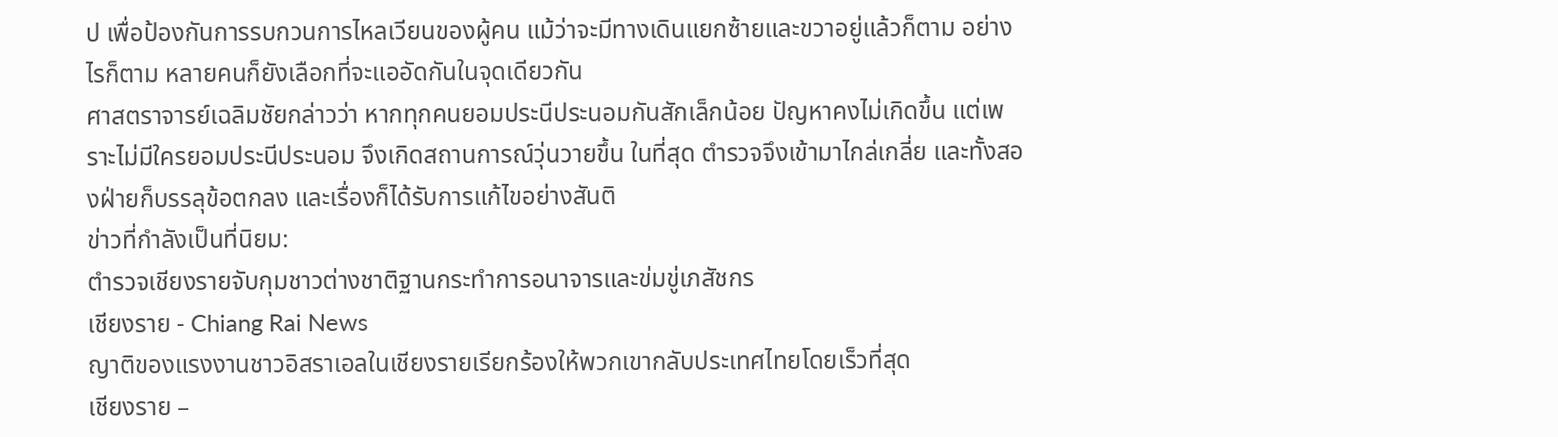ป เพื่อป้องกันการรบกวนการไหลเวียนของผู้คน แม้ว่าจะมีทางเดินแยกซ้ายและขวาอยู่แล้วก็ตาม อย่างไรก็ตาม หลายคนก็ยังเลือกที่จะแออัดกันในจุดเดียวกัน
ศาสตราจารย์เฉลิมชัยกล่าวว่า หากทุกคนยอมประนีประนอมกันสักเล็กน้อย ปัญหาคงไม่เกิดขึ้น แต่เพราะไม่มีใครยอมประนีประนอม จึงเกิดสถานการณ์วุ่นวายขึ้น ในที่สุด ตำรวจจึงเข้ามาไกล่เกลี่ย และทั้งสองฝ่ายก็บรรลุข้อตกลง และเรื่องก็ได้รับการแก้ไขอย่างสันติ
ข่าวที่กำลังเป็นที่นิยม:
ตำรวจเชียงรายจับกุมชาวต่างชาติฐานกระทำการอนาจารและข่มขู่เภสัชกร
เชียงราย - Chiang Rai News
ญาติของแรงงานชาวอิสราเอลในเชียงรายเรียกร้องให้พวกเขากลับประเทศไทยโดยเร็วที่สุด
เชียงราย –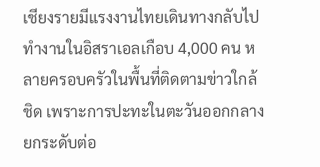เชียงรายมีแรงงานไทยเดินทางกลับไปทำงานในอิสราเอลเกือบ 4,000 คน หลายครอบครัวในพื้นที่ติดตามข่าวใกล้ชิด เพราะการปะทะในตะวันออกกลางยกระดับต่อ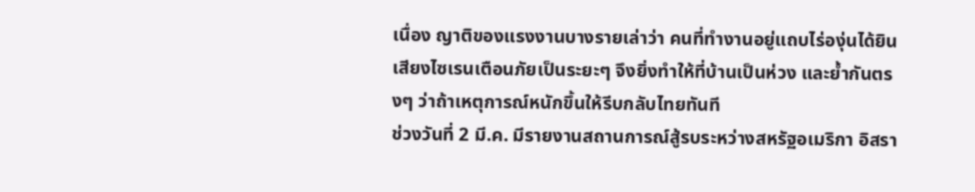เนื่อง ญาติของแรงงานบางรายเล่าว่า คนที่ทำงานอยู่แถบไร่องุ่นได้ยินเสียงไซเรนเตือนภัยเป็นระยะๆ จึงยิ่งทำให้ที่บ้านเป็นห่วง และย้ำกันตรงๆ ว่าถ้าเหตุการณ์หนักขึ้นให้รีบกลับไทยทันที
ช่วงวันที่ 2 มี.ค. มีรายงานสถานการณ์สู้รบระหว่างสหรัฐอเมริกา อิสรา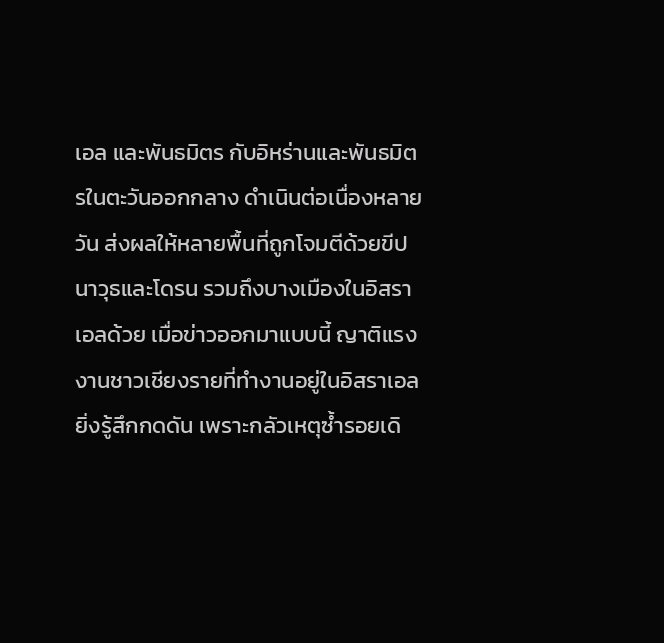เอล และพันธมิตร กับอิหร่านและพันธมิตรในตะวันออกกลาง ดำเนินต่อเนื่องหลายวัน ส่งผลให้หลายพื้นที่ถูกโจมตีด้วยขีปนาวุธและโดรน รวมถึงบางเมืองในอิสราเอลด้วย เมื่อข่าวออกมาแบบนี้ ญาติแรงงานชาวเชียงรายที่ทำงานอยู่ในอิสราเอลยิ่งรู้สึกกดดัน เพราะกลัวเหตุซ้ำรอยเดิ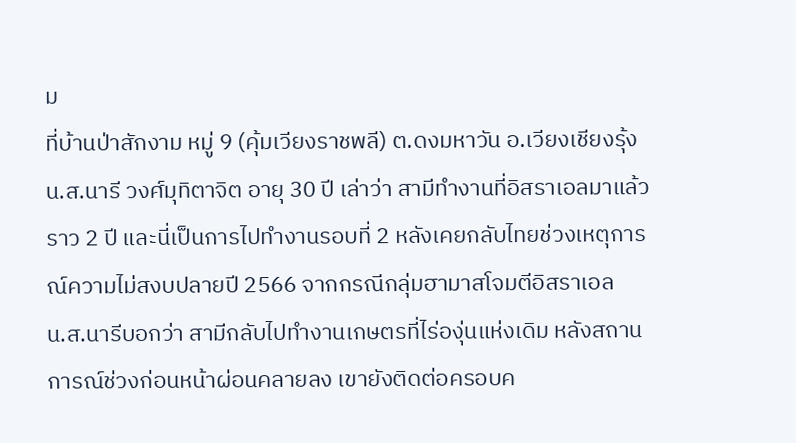ม
ที่บ้านป่าสักงาม หมู่ 9 (คุ้มเวียงราชพลี) ต.ดงมหาวัน อ.เวียงเชียงรุ้ง น.ส.นารี วงศ์มุทิตาจิต อายุ 30 ปี เล่าว่า สามีทำงานที่อิสราเอลมาแล้วราว 2 ปี และนี่เป็นการไปทำงานรอบที่ 2 หลังเคยกลับไทยช่วงเหตุการณ์ความไม่สงบปลายปี 2566 จากกรณีกลุ่มฮามาสโจมตีอิสราเอล
น.ส.นารีบอกว่า สามีกลับไปทำงานเกษตรที่ไร่องุ่นแห่งเดิม หลังสถานการณ์ช่วงก่อนหน้าผ่อนคลายลง เขายังติดต่อครอบค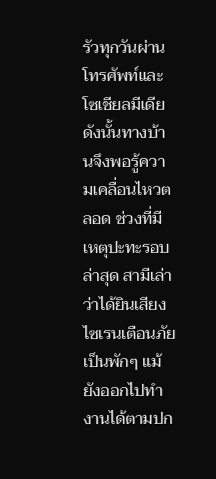รัวทุกวันผ่านโทรศัพท์และโซเชียลมีเดีย ดังนั้นทางบ้านจึงพอรู้ความเคลื่อนไหวตลอด ช่วงที่มีเหตุปะทะรอบล่าสุด สามีเล่าว่าได้ยินเสียงไซเรนเตือนภัยเป็นพักๆ แม้ยังออกไปทำงานได้ตามปก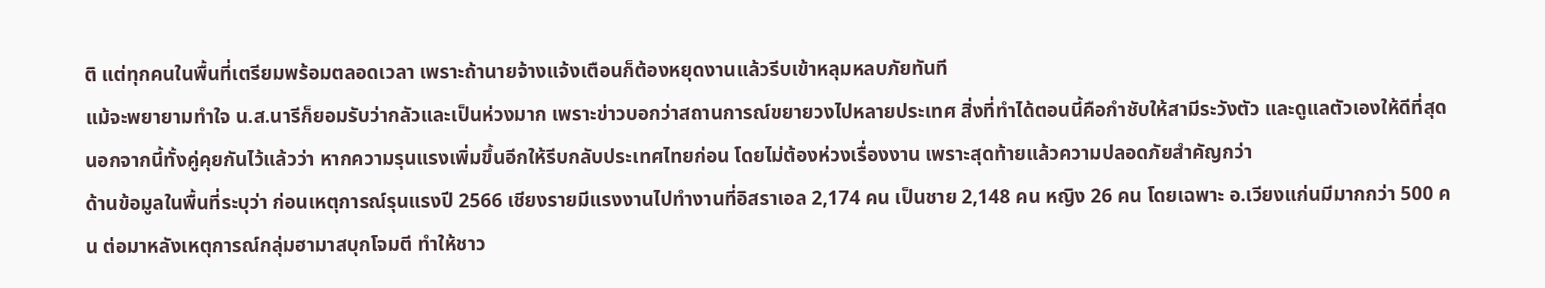ติ แต่ทุกคนในพื้นที่เตรียมพร้อมตลอดเวลา เพราะถ้านายจ้างแจ้งเตือนก็ต้องหยุดงานแล้วรีบเข้าหลุมหลบภัยทันที
แม้จะพยายามทำใจ น.ส.นารีก็ยอมรับว่ากลัวและเป็นห่วงมาก เพราะข่าวบอกว่าสถานการณ์ขยายวงไปหลายประเทศ สิ่งที่ทำได้ตอนนี้คือกำชับให้สามีระวังตัว และดูแลตัวเองให้ดีที่สุด นอกจากนี้ทั้งคู่คุยกันไว้แล้วว่า หากความรุนแรงเพิ่มขึ้นอีกให้รีบกลับประเทศไทยก่อน โดยไม่ต้องห่วงเรื่องงาน เพราะสุดท้ายแล้วความปลอดภัยสำคัญกว่า
ด้านข้อมูลในพื้นที่ระบุว่า ก่อนเหตุการณ์รุนแรงปี 2566 เชียงรายมีแรงงานไปทำงานที่อิสราเอล 2,174 คน เป็นชาย 2,148 คน หญิง 26 คน โดยเฉพาะ อ.เวียงแก่นมีมากกว่า 500 คน ต่อมาหลังเหตุการณ์กลุ่มฮามาสบุกโจมตี ทำให้ชาว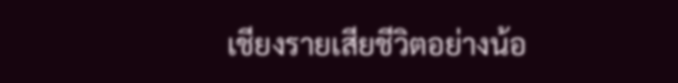เชียงรายเสียชีวิตอย่างน้อ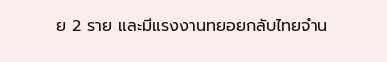ย 2 ราย และมีแรงงานทยอยกลับไทยจำน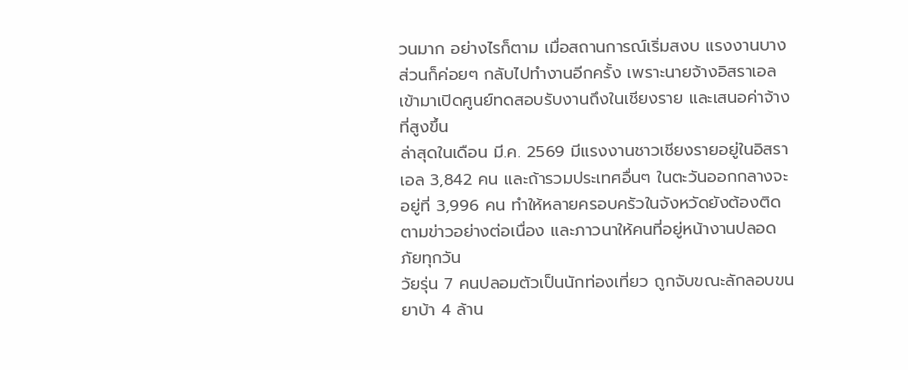วนมาก อย่างไรก็ตาม เมื่อสถานการณ์เริ่มสงบ แรงงานบางส่วนก็ค่อยๆ กลับไปทำงานอีกครั้ง เพราะนายจ้างอิสราเอลเข้ามาเปิดศูนย์ทดสอบรับงานถึงในเชียงราย และเสนอค่าจ้างที่สูงขึ้น
ล่าสุดในเดือน มี.ค. 2569 มีแรงงานชาวเชียงรายอยู่ในอิสราเอล 3,842 คน และถ้ารวมประเทศอื่นๆ ในตะวันออกกลางจะอยู่ที่ 3,996 คน ทำให้หลายครอบครัวในจังหวัดยังต้องติดตามข่าวอย่างต่อเนื่อง และภาวนาให้คนที่อยู่หน้างานปลอดภัยทุกวัน
วัยรุ่น 7 คนปลอมตัวเป็นนักท่องเที่ยว ถูกจับขณะลักลอบขนยาบ้า 4 ล้าน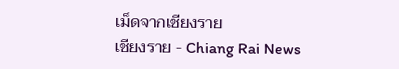เม็ดจากเชียงราย
เชียงราย - Chiang Rai News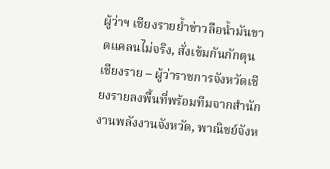ผู้ว่าฯ เชียงรายย้ำข่าวลือน้ำมันขาดแคลนไม่จริง, สั่งเข้มกันกักตุน
เชียงราย – ผู้ว่าราชการจังหวัดเชียงรายลงพื้นที่พร้อมทีมจากสำนักงานพลังงานจังหวัด, พาณิชย์จังห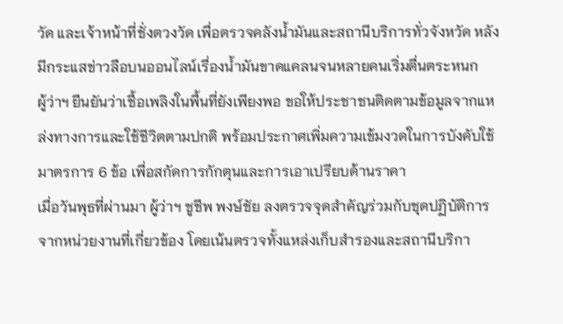วัด และเจ้าหน้าที่ชั่งตวงวัด เพื่อตรวจคลังน้ำมันและสถานีบริการทั่วจังหวัด หลังมีกระแสข่าวลือบนออนไลน์เรื่องน้ำมันขาดแคลนจนหลายคนเริ่มตื่นตระหนก
ผู้ว่าฯ ยืนยันว่าเชื้อเพลิงในพื้นที่ยังเพียงพอ ขอให้ประชาชนติดตามข้อมูลจากแหล่งทางการและใช้ชีวิตตามปกติ พร้อมประกาศเพิ่มความเข้มงวดในการบังคับใช้มาตรการ 6 ข้อ เพื่อสกัดการกักตุนและการเอาเปรียบด้านราคา
เมื่อวันพุธที่ผ่านมา ผู้ว่าฯ ชูชีพ พงษ์ชัย ลงตรวจจุดสำคัญร่วมกับชุดปฏิบัติการจากหน่วยงานที่เกี่ยวข้อง โดยเน้นตรวจทั้งแหล่งเก็บสำรองและสถานีบริกา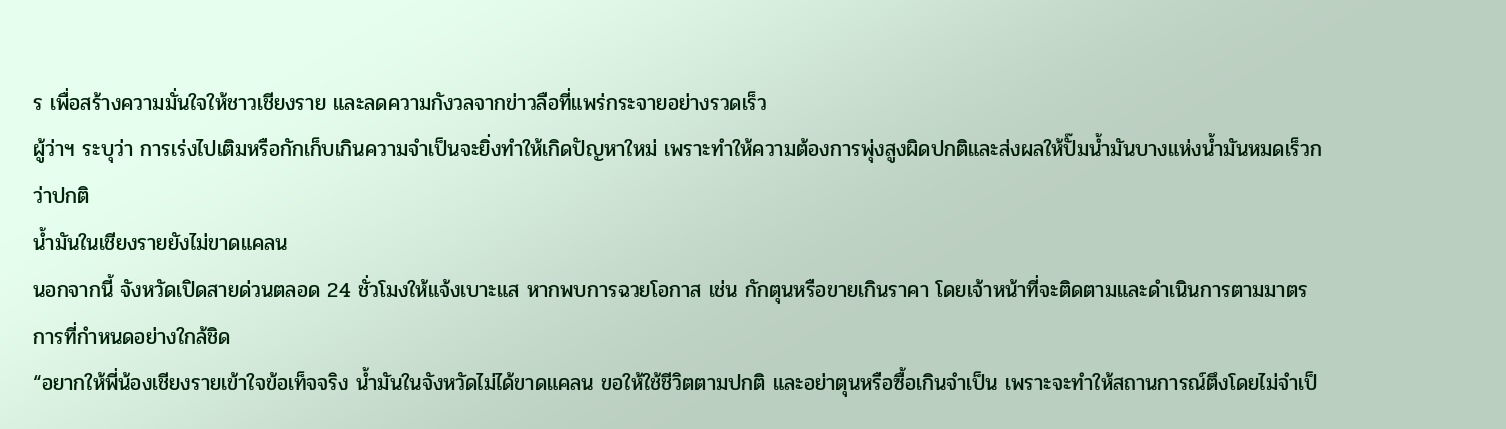ร เพื่อสร้างความมั่นใจให้ชาวเชียงราย และลดความกังวลจากข่าวลือที่แพร่กระจายอย่างรวดเร็ว
ผู้ว่าฯ ระบุว่า การเร่งไปเติมหรือกักเก็บเกินความจำเป็นจะยิ่งทำให้เกิดปัญหาใหม่ เพราะทำให้ความต้องการพุ่งสูงผิดปกติและส่งผลให้ปั๊มน้ำมันบางแห่งน้ำมันหมดเร็วกว่าปกติ
น้ำมันในเชียงรายยังไม่ขาดแคลน
นอกจากนี้ จังหวัดเปิดสายด่วนตลอด 24 ชั่วโมงให้แจ้งเบาะแส หากพบการฉวยโอกาส เช่น กักตุนหรือขายเกินราคา โดยเจ้าหน้าที่จะติดตามและดำเนินการตามมาตรการที่กำหนดอย่างใกล้ชิด
“อยากให้พี่น้องเชียงรายเข้าใจข้อเท็จจริง น้ำมันในจังหวัดไม่ได้ขาดแคลน ขอให้ใช้ชีวิตตามปกติ และอย่าตุนหรือซื้อเกินจำเป็น เพราะจะทำให้สถานการณ์ตึงโดยไม่จำเป็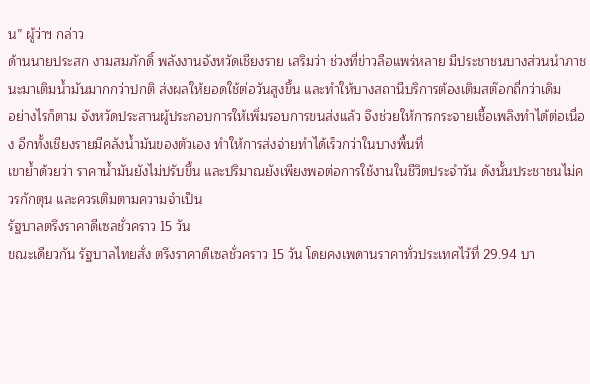น” ผู้ว่าฯ กล่าว
ด้านนายประสก งามสมภักดิ์ พลังงานจังหวัดเชียงราย เสริมว่า ช่วงที่ข่าวลือแพร่หลาย มีประชาชนบางส่วนนำภาชนะมาเติมน้ำมันมากกว่าปกติ ส่งผลให้ยอดใช้ต่อวันสูงขึ้น และทำให้บางสถานีบริการต้องเติมสต๊อกถี่กว่าเดิม
อย่างไรก็ตาม จังหวัดประสานผู้ประกอบการให้เพิ่มรอบการขนส่งแล้ว จึงช่วยให้การกระจายเชื้อเพลิงทำได้ต่อเนื่อง อีกทั้งเชียงรายมีคลังน้ำมันของตัวเอง ทำให้การส่งจ่ายทำได้เร็วกว่าในบางพื้นที่
เขาย้ำด้วยว่า ราคาน้ำมันยังไม่ปรับขึ้น และปริมาณยังเพียงพอต่อการใช้งานในชีวิตประจำวัน ดังนั้นประชาชนไม่ควรกักตุน และควรเติมตามความจำเป็น
รัฐบาลตรึงราคาดีเซลชั่วคราว 15 วัน
ขณะเดียวกัน รัฐบาลไทยสั่ง ตรึงราคาดีเซลชั่วคราว 15 วัน โดยคงเพดานราคาทั่วประเทศไว้ที่ 29.94 บา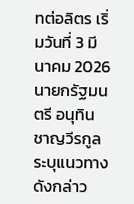ทต่อลิตร เริ่มวันที่ 3 มีนาคม 2026 นายกรัฐมนตรี อนุทิน ชาญวีรกูล ระบุแนวทางดังกล่าว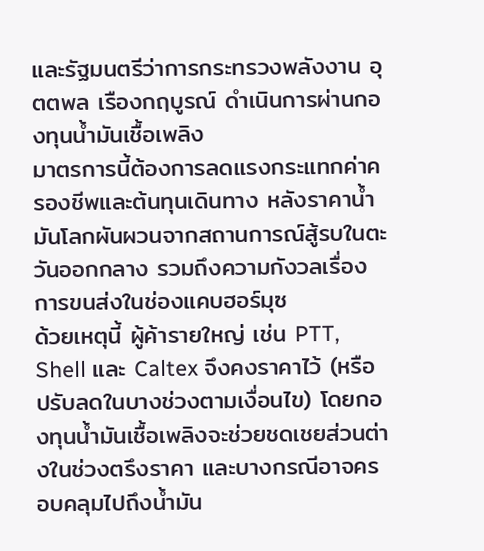และรัฐมนตรีว่าการกระทรวงพลังงาน อุตตพล เรืองกฤบูรณ์ ดำเนินการผ่านกองทุนน้ำมันเชื้อเพลิง
มาตรการนี้ต้องการลดแรงกระแทกค่าครองชีพและต้นทุนเดินทาง หลังราคาน้ำมันโลกผันผวนจากสถานการณ์สู้รบในตะวันออกกลาง รวมถึงความกังวลเรื่องการขนส่งในช่องแคบฮอร์มุซ
ด้วยเหตุนี้ ผู้ค้ารายใหญ่ เช่น PTT, Shell และ Caltex จึงคงราคาไว้ (หรือปรับลดในบางช่วงตามเงื่อนไข) โดยกองทุนน้ำมันเชื้อเพลิงจะช่วยชดเชยส่วนต่างในช่วงตรึงราคา และบางกรณีอาจครอบคลุมไปถึงน้ำมัน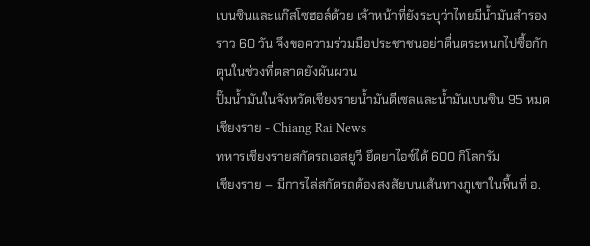เบนซินและแก๊สโซฮอล์ด้วย เจ้าหน้าที่ยังระบุว่าไทยมีน้ำมันสำรองราว 60 วัน จึงขอความร่วมมือประชาชนอย่าตื่นตระหนกไปซื้อกักตุนในช่วงที่ตลาดยังผันผวน
ปั๊มน้ำมันในจังหวัดเชียงรายน้ำมันดีเซลและน้ำมันเบนซิน 95 หมด
เชียงราย - Chiang Rai News
ทหารเชียงรายสกัดรถเอสยูวี ยึดยาไอซ์ได้ 600 กิโลกรัม
เชียงราย – มีการไล่สกัดรถต้องสงสัยบนเส้นทางภูเขาในพื้นที่ อ.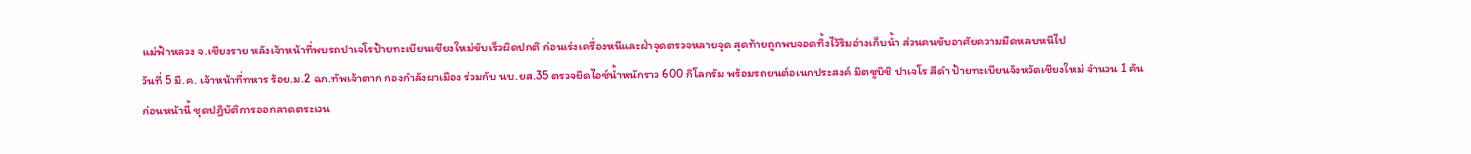แม่ฟ้าหลวง จ.เชียงราย หลังเจ้าหน้าที่พบรถปาเจโรป้ายทะเบียนเชียงใหม่ขับเร็วผิดปกติ ก่อนเร่งเครื่องหนีและฝ่าจุดตรวจหลายจุด สุดท้ายถูกพบจอดทิ้งไว้ริมอ่างเก็บน้ำ ส่วนคนขับอาศัยความมืดหลบหนีไป
วันที่ 5 มี.ค. เจ้าหน้าที่ทหาร ร้อย.ม.2 ฉก.ทัพเจ้าตาก กองกำลังผาเมือง ร่วมกับ นบ.ยส.35 ตรวจยึดไอซ์น้ำหนักราว 600 กิโลกรัม พร้อมรถยนต์อเนกประสงค์ มิตซูบิชิ ปาเจโร สีดำ ป้ายทะเบียนจังหวัดเชียงใหม่ จำนวน 1 คัน
ก่อนหน้านี้ ชุดปฏิบัติการออกลาดตระเวน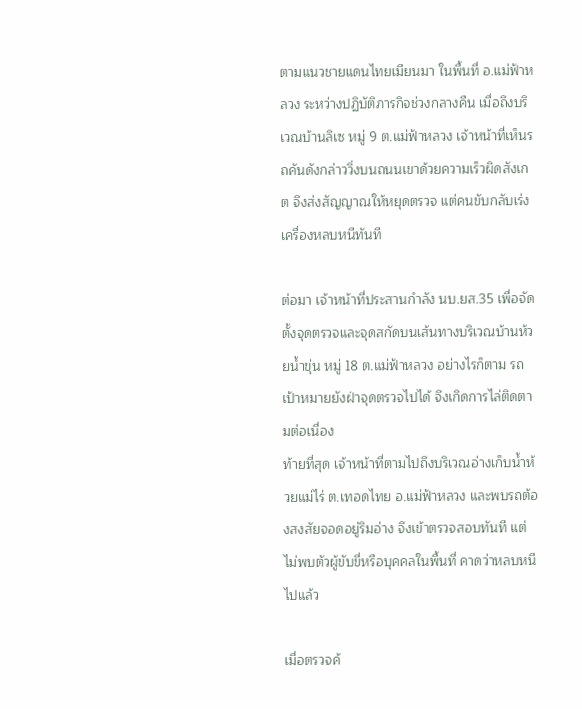ตามแนวชายแดนไทยเมียนมา ในพื้นที่ อ.แม่ฟ้าหลวง ระหว่างปฏิบัติภารกิจช่วงกลางคืน เมื่อถึงบริเวณบ้านลิเซ หมู่ 9 ต.แม่ฟ้าหลวง เจ้าหน้าที่เห็นรถคันดังกล่าววิ่งบนถนนเขาด้วยความเร็วผิดสังเกต จึงส่งสัญญาณให้หยุดตรวจ แต่คนขับกลับเร่งเครื่องหลบหนีทันที

ต่อมา เจ้าหน้าที่ประสานกำลัง นบ.ยส.35 เพื่อจัดตั้งจุดตรวจและจุดสกัดบนเส้นทางบริเวณบ้านห้วยน้ำขุ่น หมู่ 18 ต.แม่ฟ้าหลวง อย่างไรก็ตาม รถเป้าหมายยังฝ่าจุดตรวจไปได้ จึงเกิดการไล่ติดตามต่อเนื่อง
ท้ายที่สุด เจ้าหน้าที่ตามไปถึงบริเวณอ่างเก็บน้ำห้วยแม่ไร่ ต.เทอดไทย อ.แม่ฟ้าหลวง และพบรถต้องสงสัยจอดอยู่ริมอ่าง จึงเข้าตรวจสอบทันที แต่ไม่พบตัวผู้ขับขี่หรือบุคคลในพื้นที่ คาดว่าหลบหนีไปแล้ว

เมื่อตรวจค้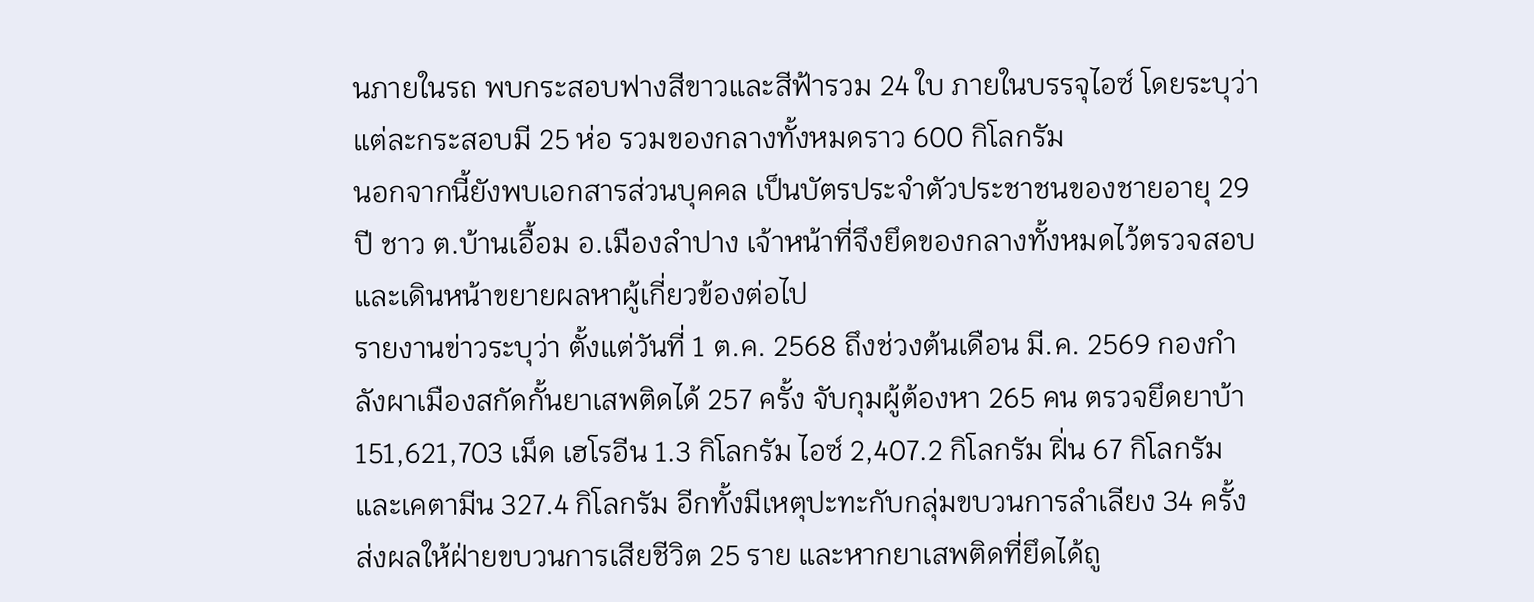นภายในรถ พบกระสอบฟางสีขาวและสีฟ้ารวม 24 ใบ ภายในบรรจุไอซ์ โดยระบุว่าแต่ละกระสอบมี 25 ห่อ รวมของกลางทั้งหมดราว 600 กิโลกรัม
นอกจากนี้ยังพบเอกสารส่วนบุคคล เป็นบัตรประจำตัวประชาชนของชายอายุ 29 ปี ชาว ต.บ้านเอื้อม อ.เมืองลำปาง เจ้าหน้าที่จึงยึดของกลางทั้งหมดไว้ตรวจสอบ และเดินหน้าขยายผลหาผู้เกี่ยวข้องต่อไป
รายงานข่าวระบุว่า ตั้งแต่วันที่ 1 ต.ค. 2568 ถึงช่วงต้นเดือน มี.ค. 2569 กองกำลังผาเมืองสกัดกั้นยาเสพติดได้ 257 ครั้ง จับกุมผู้ต้องหา 265 คน ตรวจยึดยาบ้า 151,621,703 เม็ด เฮโรอีน 1.3 กิโลกรัม ไอซ์ 2,407.2 กิโลกรัม ฝิ่น 67 กิโลกรัม และเคตามีน 327.4 กิโลกรัม อีกทั้งมีเหตุปะทะกับกลุ่มขบวนการลำเลียง 34 ครั้ง ส่งผลให้ฝ่ายขบวนการเสียชีวิต 25 ราย และหากยาเสพติดที่ยึดได้ถู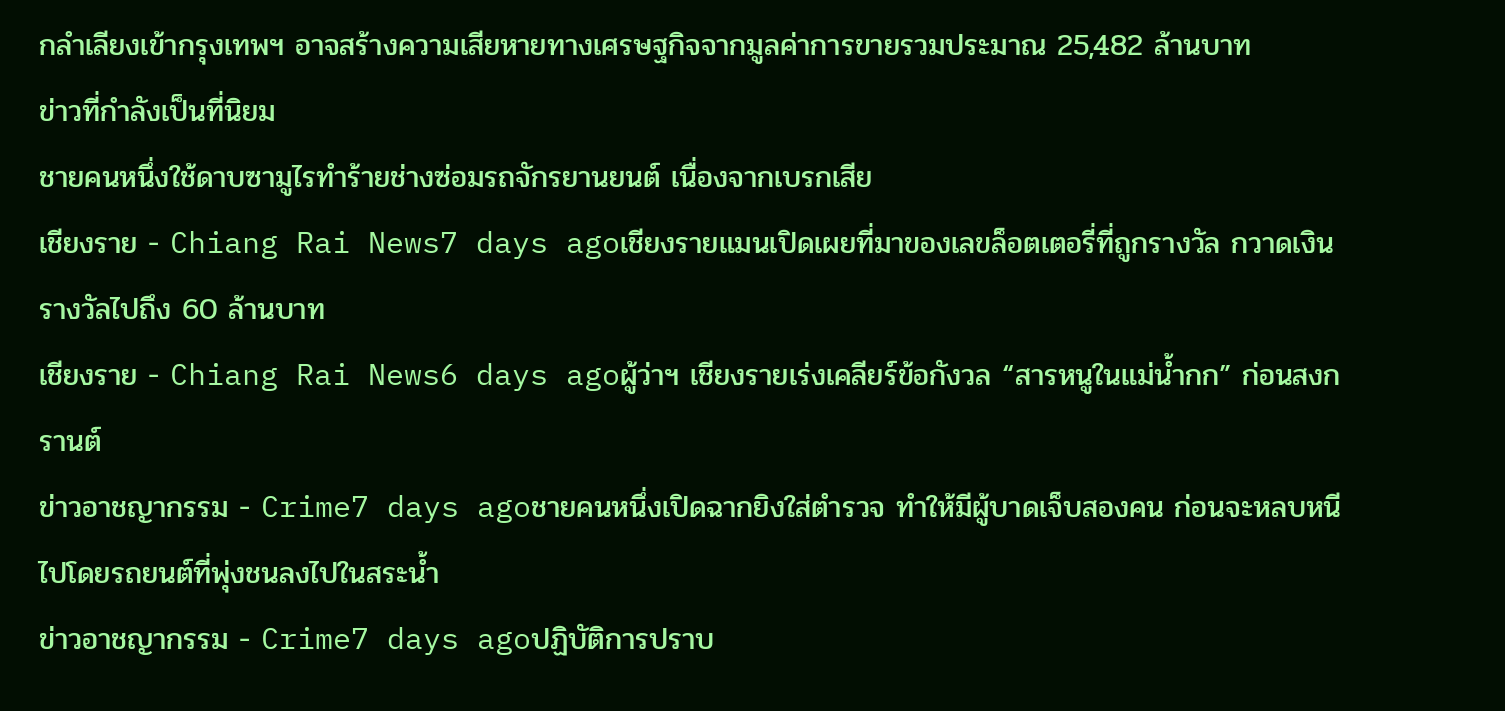กลำเลียงเข้ากรุงเทพฯ อาจสร้างความเสียหายทางเศรษฐกิจจากมูลค่าการขายรวมประมาณ 25,482 ล้านบาท
ข่าวที่กำลังเป็นที่นิยม
ชายคนหนึ่งใช้ดาบซามูไรทำร้ายช่างซ่อมรถจักรยานยนต์ เนื่องจากเบรกเสีย
เชียงราย - Chiang Rai News7 days agoเชียงรายแมนเปิดเผยที่มาของเลขล็อตเตอรี่ที่ถูกรางวัล กวาดเงินรางวัลไปถึง 60 ล้านบาท
เชียงราย - Chiang Rai News6 days agoผู้ว่าฯ เชียงรายเร่งเคลียร์ข้อกังวล “สารหนูในแม่น้ำกก” ก่อนสงกรานต์
ข่าวอาชญากรรม - Crime7 days agoชายคนหนึ่งเปิดฉากยิงใส่ตำรวจ ทำให้มีผู้บาดเจ็บสองคน ก่อนจะหลบหนีไปโดยรถยนต์ที่พุ่งชนลงไปในสระน้ำ
ข่าวอาชญากรรม - Crime7 days agoปฏิบัติการปราบ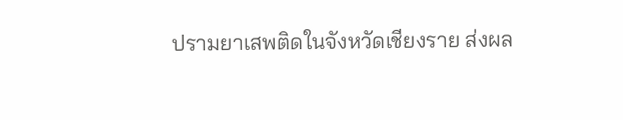ปรามยาเสพติดในจังหวัดเชียงราย ส่งผล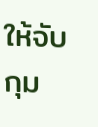ให้จับกุม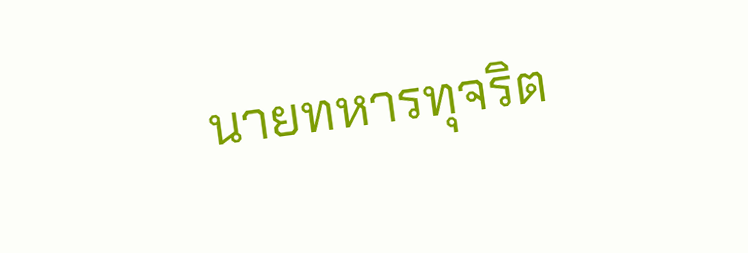นายทหารทุจริต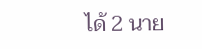ได้ 2 นาย